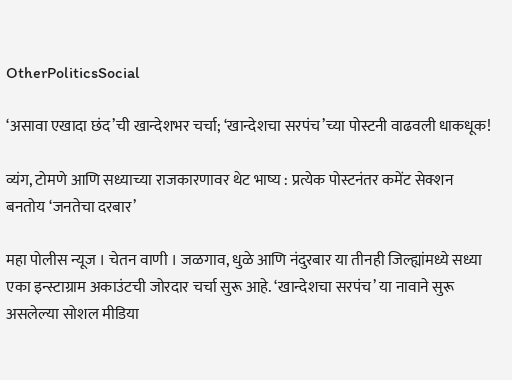OtherPoliticsSocial

‘असावा एखादा छंद’ची खान्देशभर चर्चा; ‘खान्देशचा सरपंच’च्या पोस्टनी वाढवली धाकधूक!

व्यंग, टोमणे आणि सध्याच्या राजकारणावर थेट भाष्य : प्रत्येक पोस्टनंतर कमेंट सेक्शन बनतोय ‘जनतेचा दरबार’

महा पोलीस न्यूज । चेतन वाणी । जळगाव, धुळे आणि नंदुरबार या तीनही जिल्ह्यांमध्ये सध्या एका इन्स्टाग्राम अकाउंटची जोरदार चर्चा सुरू आहे. ‘खान्देशचा सरपंच’ या नावाने सुरू असलेल्या सोशल मीडिया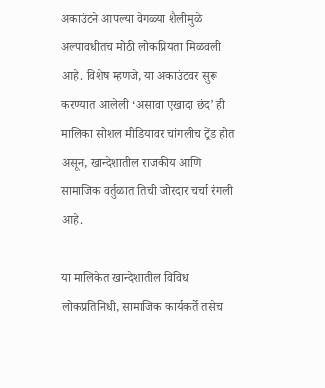अकाउंटने आपल्या वेगळ्या शैलीमुळे अल्पावधीतच मोठी लोकप्रियता मिळवली आहे. विशेष म्हणजे, या अकाउंटवर सुरू करण्यात आलेली ‘असावा एखादा छंद’ ही मालिका सोशल मीडियावर चांगलीच ट्रेंड होत असून, खान्देशातील राजकीय आणि सामाजिक वर्तुळात तिची जोरदार चर्चा रंगली आहे.

या मालिकेत खान्देशातील विविध लोकप्रतिनिधी, सामाजिक कार्यकर्ते तसेच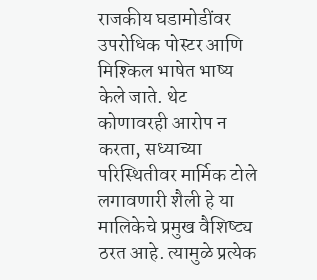राजकीय घडामोडींवर उपरोधिक पोस्टर आणि मिश्किल भाषेत भाष्य केले जाते. थेट कोणावरही आरोप न करता, सध्याच्या परिस्थितीवर मार्मिक टोले लगावणारी शैली हे या मालिकेचे प्रमुख वैशिष्ट्य ठरत आहे. त्यामुळे प्रत्येक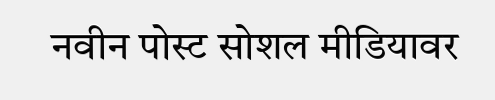नवीन पोस्ट सोशल मीडियावर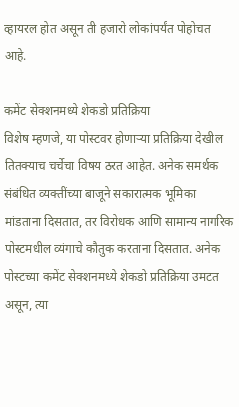व्हायरल होत असून ती हजारो लोकांपर्यंत पोहोचत आहे.

कमेंट सेक्शनमध्ये शेकडो प्रतिक्रिया
विशेष म्हणजे, या पोस्टवर होणाऱ्या प्रतिक्रिया देखील तितक्याच चर्चेचा विषय ठरत आहेत. अनेक समर्थक संबंधित व्यक्तींच्या बाजूने सकारात्मक भूमिका मांडताना दिसतात, तर विरोधक आणि सामान्य नागरिक पोस्टमधील व्यंगाचे कौतुक करताना दिसतात. अनेक पोस्टच्या कमेंट सेक्शनमध्ये शेकडो प्रतिक्रिया उमटत असून, त्या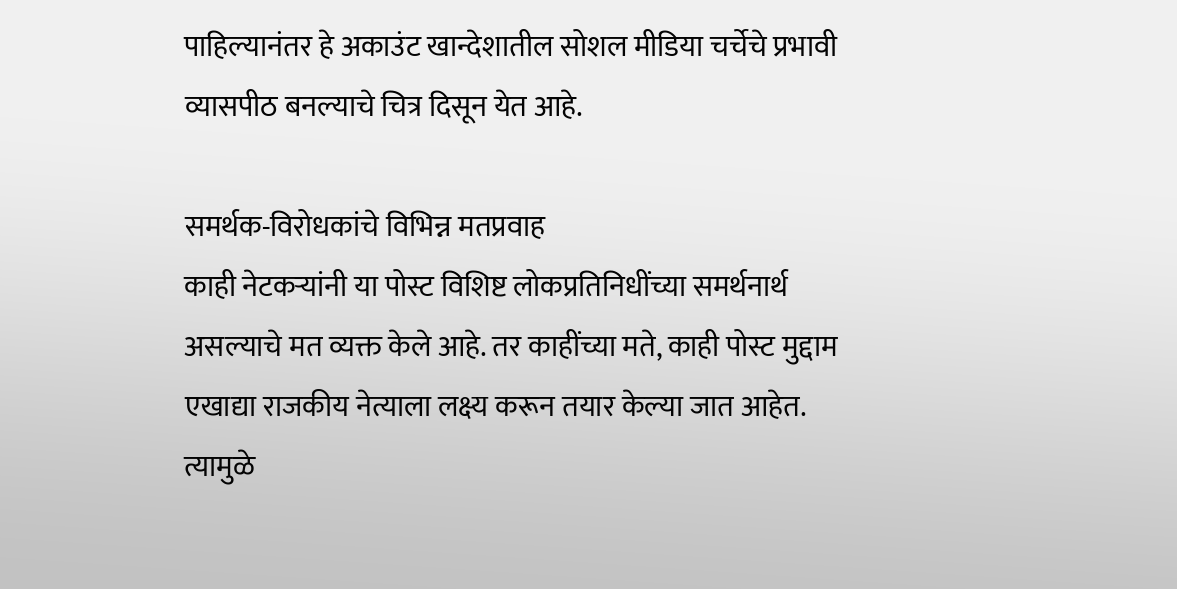पाहिल्यानंतर हे अकाउंट खान्देशातील सोशल मीडिया चर्चेचे प्रभावी व्यासपीठ बनल्याचे चित्र दिसून येत आहे.

समर्थक-विरोधकांचे विभिन्न मतप्रवाह
काही नेटकऱ्यांनी या पोस्ट विशिष्ट लोकप्रतिनिधींच्या समर्थनार्थ असल्याचे मत व्यक्त केले आहे. तर काहींच्या मते, काही पोस्ट मुद्दाम एखाद्या राजकीय नेत्याला लक्ष्य करून तयार केल्या जात आहेत. त्यामुळे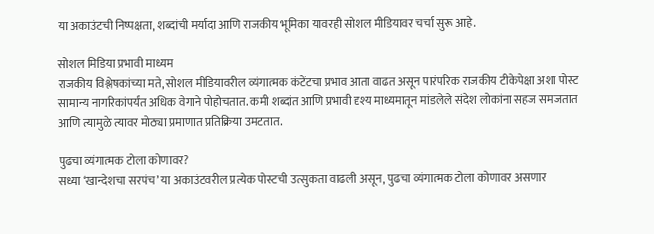या अकाउंटची निष्पक्षता, शब्दांची मर्यादा आणि राजकीय भूमिका यावरही सोशल मीडियावर चर्चा सुरू आहे.

सोशल मिडिया प्रभावी माध्यम
राजकीय विश्लेषकांच्या मते, सोशल मीडियावरील व्यंगात्मक कंटेंटचा प्रभाव आता वाढत असून पारंपरिक राजकीय टीकेपेक्षा अशा पोस्ट सामान्य नागरिकांपर्यंत अधिक वेगाने पोहोचतात. कमी शब्दांत आणि प्रभावी दृश्य माध्यमातून मांडलेले संदेश लोकांना सहज समजतात आणि त्यामुळे त्यावर मोठ्या प्रमाणात प्रतिक्रिया उमटतात.

पुढचा व्यंगात्मक टोला कोणावर?
सध्या ‘खान्देशचा सरपंच’ या अकाउंटवरील प्रत्येक पोस्टची उत्सुकता वाढली असून, पुढचा व्यंगात्मक टोला कोणावर असणार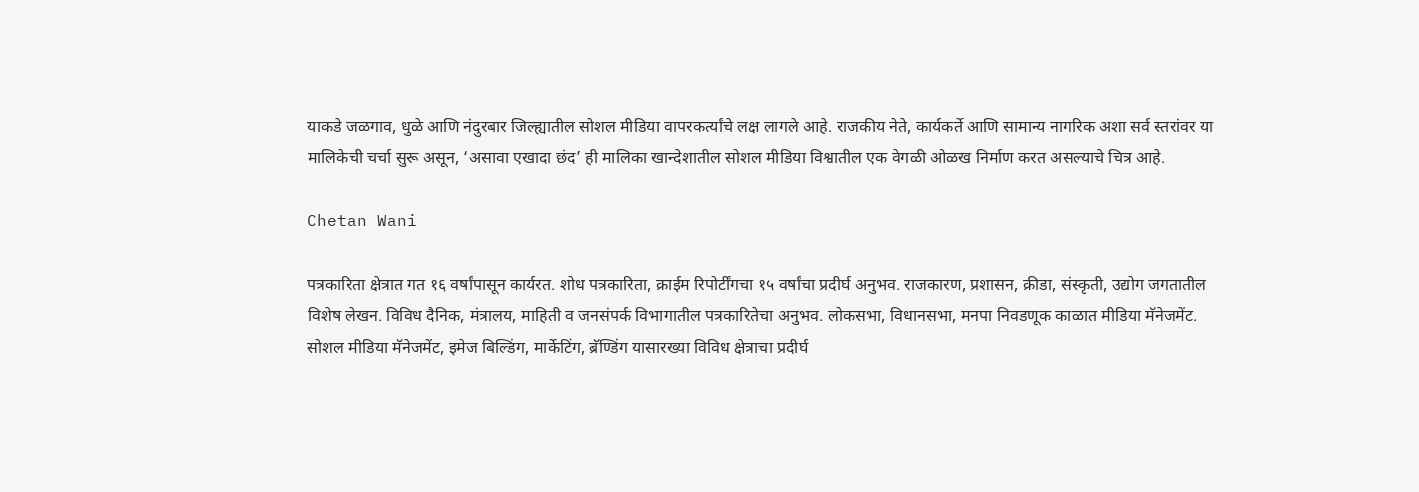याकडे जळगाव, धुळे आणि नंदुरबार जिल्ह्यातील सोशल मीडिया वापरकर्त्यांचे लक्ष लागले आहे. राजकीय नेते, कार्यकर्ते आणि सामान्य नागरिक अशा सर्व स्तरांवर या मालिकेची चर्चा सुरू असून, ‘असावा एखादा छंद’ ही मालिका खान्देशातील सोशल मीडिया विश्वातील एक वेगळी ओळख निर्माण करत असल्याचे चित्र आहे.

Chetan Wani

पत्रकारिता क्षेत्रात गत १६ वर्षांपासून कार्यरत. शोध पत्रकारिता, क्राईम रिपोर्टींगचा १५ वर्षांचा प्रदीर्घ अनुभव. राजकारण, प्रशासन, क्रीडा, संस्कृती, उद्योग जगतातील विशेष लेखन. विविध दैनिक, मंत्रालय, माहिती व जनसंपर्क विभागातील पत्रकारितेचा अनुभव. लोकसभा, विधानसभा, मनपा निवडणूक काळात मीडिया मॅनेजमेंट. सोशल मीडिया मॅनेजमेंट, इमेज बिल्डिंग, मार्केटिंग, ब्रॅण्डिंग यासारख्या विविध क्षेत्राचा प्रदीर्घ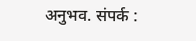अनुभव. संपर्क :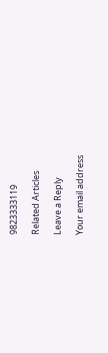9823333119

Related Articles

Leave a Reply

Your email address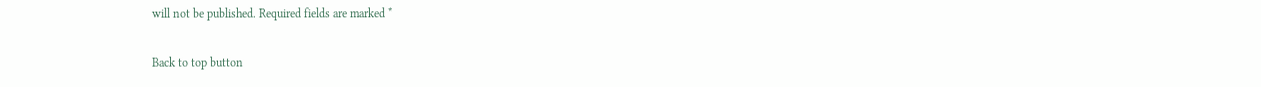will not be published. Required fields are marked *

Back to top button